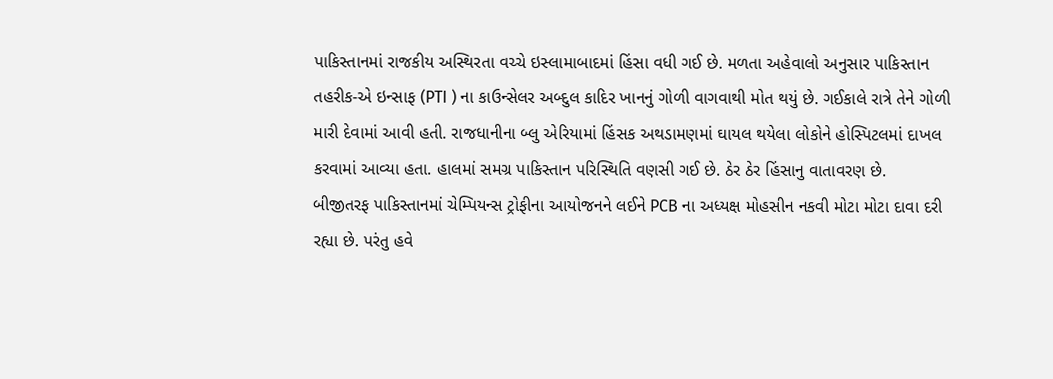પાકિસ્તાનમાં રાજકીય અસ્થિરતા વચ્ચે ઇસ્લામાબાદમાં હિંસા વધી ગઈ છે. મળતા અહેવાલો અનુસાર પાકિસ્તાન તહરીક-એ ઇન્સાફ (PTI ) ના કાઉન્સેલર અબ્દુલ કાદિર ખાનનું ગોળી વાગવાથી મોત થયું છે. ગઈકાલે રાત્રે તેને ગોળી મારી દેવામાં આવી હતી. રાજધાનીના બ્લુ એરિયામાં હિંસક અથડામણમાં ઘાયલ થયેલા લોકોને હોસ્પિટલમાં દાખલ કરવામાં આવ્યા હતા. હાલમાં સમગ્ર પાકિસ્તાન પરિસ્થિતિ વણસી ગઈ છે. ઠેર ઠેર હિંસાનુ વાતાવરણ છે.
બીજીતરફ પાકિસ્તાનમાં ચેમ્પિયન્સ ટ્રોફીના આયોજનને લઈને PCB ના અધ્યક્ષ મોહસીન નકવી મોટા મોટા દાવા દરી રહ્યા છે. પરંતુ હવે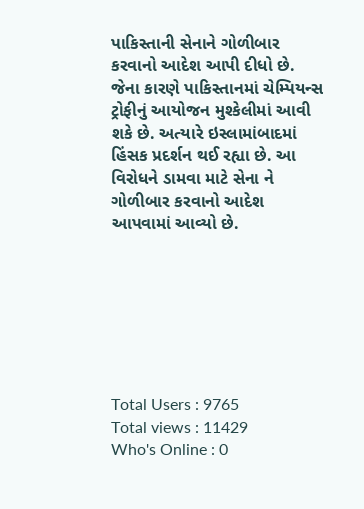પાકિસ્તાની સેનાને ગોળીબાર કરવાનો આદેશ આપી દીધો છે. જેના કારણે પાકિસ્તાનમાં ચેમ્પિયન્સ ટ્રોફીનું આયોજન મુશ્કેલીમાં આવી શકે છે. અત્યારે ઇસ્લામાંબાદમાં હિંસક પ્રદર્શન થઈ રહ્યા છે. આ વિરોધને ડામવા માટે સેના ને ગોળીબાર કરવાનો આદેશ આપવામાં આવ્યો છે.







Total Users : 9765
Total views : 11429
Who's Online : 0